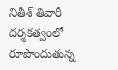నితీశ్ తివారీ దర్శకత్వంలో రూపొందుతున్న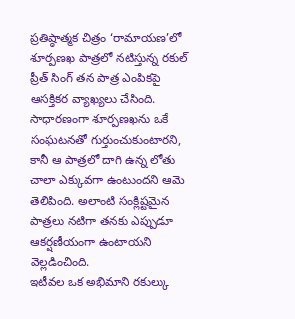ప్రతిష్ఠాత్మక చిత్రం ‘రామాయణ’లో శూర్పణఖ పాత్రలో నటిస్తున్న రకుల్ ప్రీత్ సింగ్ తన పాత్ర ఎంపికపై ఆసక్తికర వ్యాఖ్యలు చేసింది. సాధారణంగా శూర్పణఖను ఒకే సంఘటనతో గుర్తుంచుకుంటారని, కానీ ఆ పాత్రలో దాగి ఉన్న లోతు చాలా ఎక్కువగా ఉంటుందని ఆమె తెలిపింది. అలాంటి సంక్లిష్టమైన పాత్రలు నటిగా తనకు ఎప్పుడూ ఆకర్షణీయంగా ఉంటాయని వెల్లడించింది.
ఇటీవల ఒక అభిమాని రకుల్కు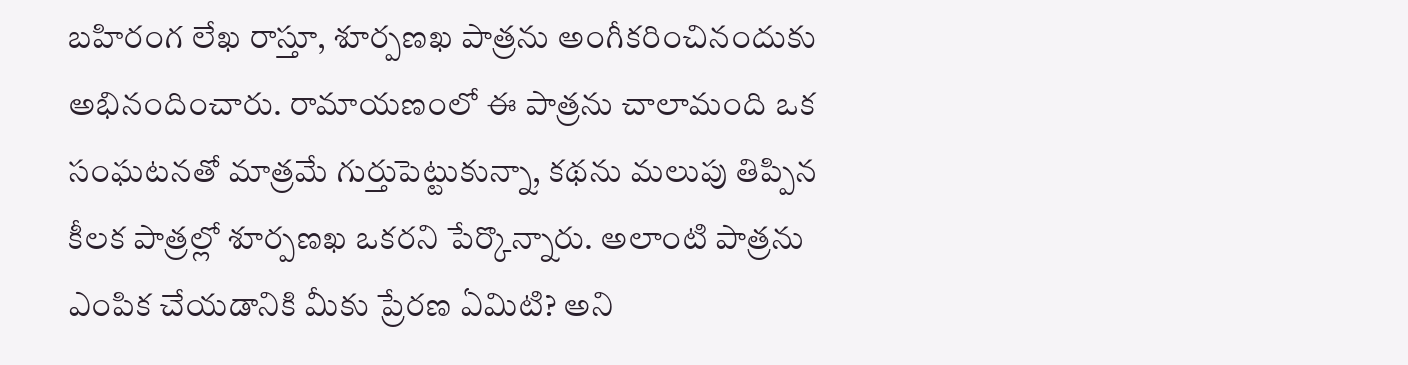బహిరంగ లేఖ రాస్తూ, శూర్పణఖ పాత్రను అంగీకరించినందుకు అభినందించారు. రామాయణంలో ఈ పాత్రను చాలామంది ఒక సంఘటనతో మాత్రమే గుర్తుపెట్టుకున్నా, కథను మలుపు తిప్పిన కీలక పాత్రల్లో శూర్పణఖ ఒకరని పేర్కొన్నారు. అలాంటి పాత్రను ఎంపిక చేయడానికి మీకు ప్రేరణ ఏమిటి? అని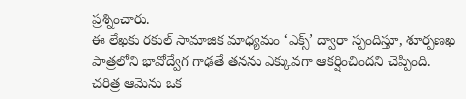ప్రశ్నించారు.
ఈ లేఖకు రకుల్ సామాజిక మాధ్యమం ‘ఎక్స్’ ద్వారా స్పందిస్తూ, శూర్పణఖ పాత్రలోని భావోద్వేగ గాఢతే తనను ఎక్కువగా ఆకర్షించిందని చెప్పింది. చరిత్ర ఆమెను ఒక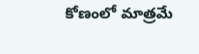కోణంలో మాత్రమే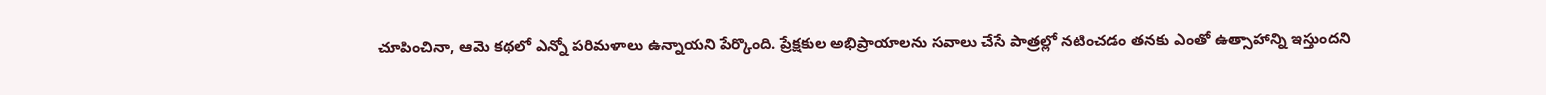చూపించినా, ఆమె కథలో ఎన్నో పరిమళాలు ఉన్నాయని పేర్కొంది. ప్రేక్షకుల అభిప్రాయాలను సవాలు చేసే పాత్రల్లో నటించడం తనకు ఎంతో ఉత్సాహాన్ని ఇస్తుందని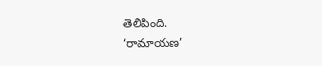తెలిపింది.
‘రామాయణ’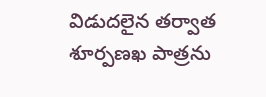విడుదలైన తర్వాత శూర్పణఖ పాత్రను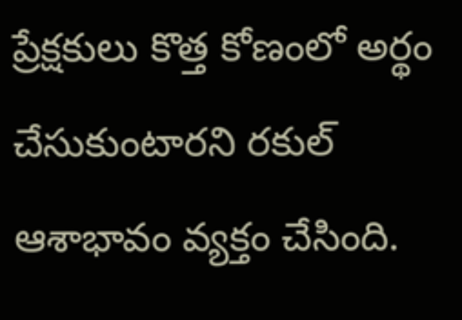ప్రేక్షకులు కొత్త కోణంలో అర్థం చేసుకుంటారని రకుల్ ఆశాభావం వ్యక్తం చేసింది.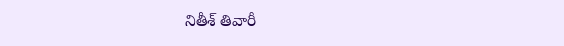నితీశ్ తివారీ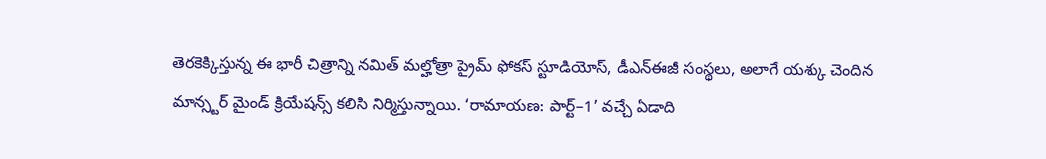తెరకెక్కిస్తున్న ఈ భారీ చిత్రాన్ని నమిత్ మల్హోత్రా ప్రైమ్ ఫోకస్ స్టూడియోస్, డీఎన్ఈజీ సంస్థలు, అలాగే యశ్కు చెందిన మాన్స్టర్ మైండ్ క్రియేషన్స్ కలిసి నిర్మిస్తున్నాయి. ‘రామాయణ: పార్ట్–1’ వచ్చే ఏడాది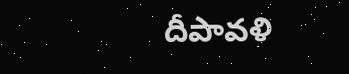దీపావళి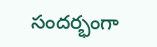సందర్భంగా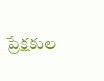ప్రేక్షకుల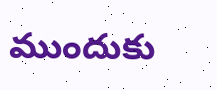ముందుకు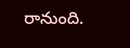రానుంది.